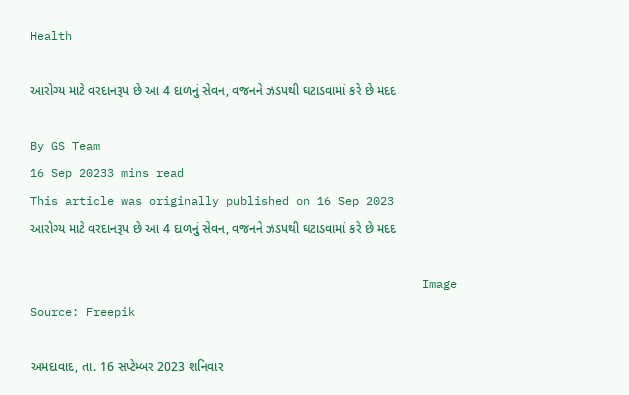Health

આરોગ્ય માટે વરદાનરૂપ છે આ 4 દાળનું સેવન, વજનને ઝડપથી ઘટાડવામાં કરે છે મદદ

By GS Team
16 Sep 20233 mins read
This article was originally published on 16 Sep 2023
આરોગ્ય માટે વરદાનરૂપ છે આ 4 દાળનું સેવન, વજનને ઝડપથી ઘટાડવામાં કરે છે મદદ

                                                        Image Source: Freepik

અમદાવાદ, તા. 16 સપ્ટેમ્બર 2023 શનિવાર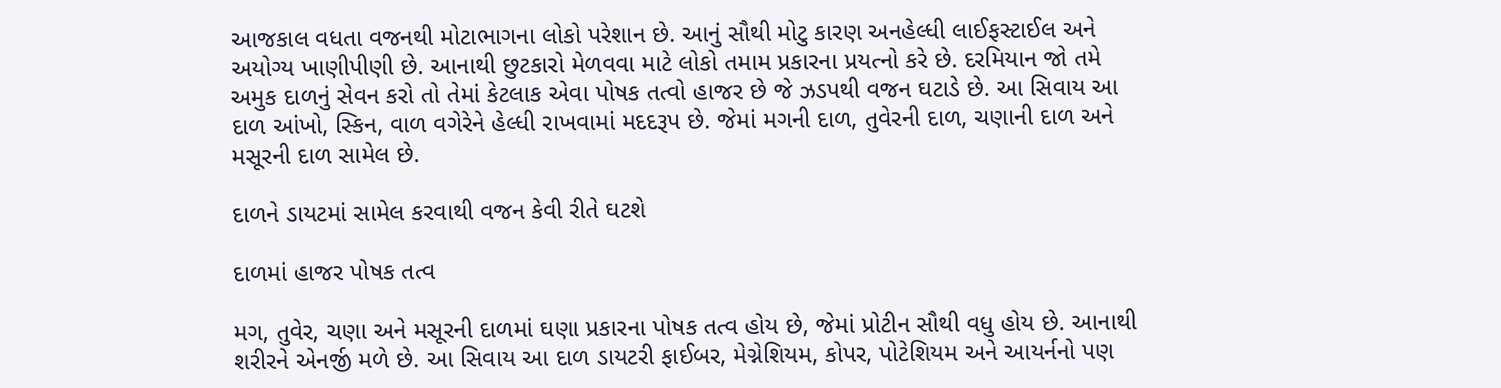આજકાલ વધતા વજનથી મોટાભાગના લોકો પરેશાન છે. આનું સૌથી મોટુ કારણ અનહેલ્ધી લાઈફસ્ટાઈલ અને અયોગ્ય ખાણીપીણી છે. આનાથી છુટકારો મેળવવા માટે લોકો તમામ પ્રકારના પ્રયત્નો કરે છે. દરમિયાન જો તમે અમુક દાળનું સેવન કરો તો તેમાં કેટલાક એવા પોષક તત્વો હાજર છે જે ઝડપથી વજન ઘટાડે છે. આ સિવાય આ દાળ આંખો, સ્કિન, વાળ વગેરેને હેલ્ધી રાખવામાં મદદરૂપ છે. જેમાં મગની દાળ, તુવેરની દાળ, ચણાની દાળ અને મસૂરની દાળ સામેલ છે.

દાળને ડાયટમાં સામેલ કરવાથી વજન કેવી રીતે ઘટશે

દાળમાં હાજર પોષક તત્વ

મગ, તુવેર, ચણા અને મસૂરની દાળમાં ઘણા પ્રકારના પોષક તત્વ હોય છે, જેમાં પ્રોટીન સૌથી વધુ હોય છે. આનાથી શરીરને એનર્જી મળે છે. આ સિવાય આ દાળ ડાયટરી ફાઈબર, મેગ્નેશિયમ, કોપર, પોટેશિયમ અને આયર્નનો પણ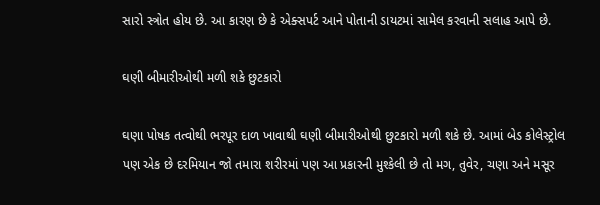સારો સ્ત્રોત હોય છે. આ કારણ છે કે એક્સપર્ટ આને પોતાની ડાયટમાં સામેલ કરવાની સલાહ આપે છે.

ઘણી બીમારીઓથી મળી શકે છુટકારો

ઘણા પોષક તત્વોથી ભરપૂર દાળ ખાવાથી ઘણી બીમારીઓથી છુટકારો મળી શકે છે. આમાં બેડ કોલેસ્ટ્રોલ પણ એક છે દરમિયાન જો તમારા શરીરમાં પણ આ પ્રકારની મુશ્કેલી છે તો મગ, તુવેર, ચણા અને મસૂર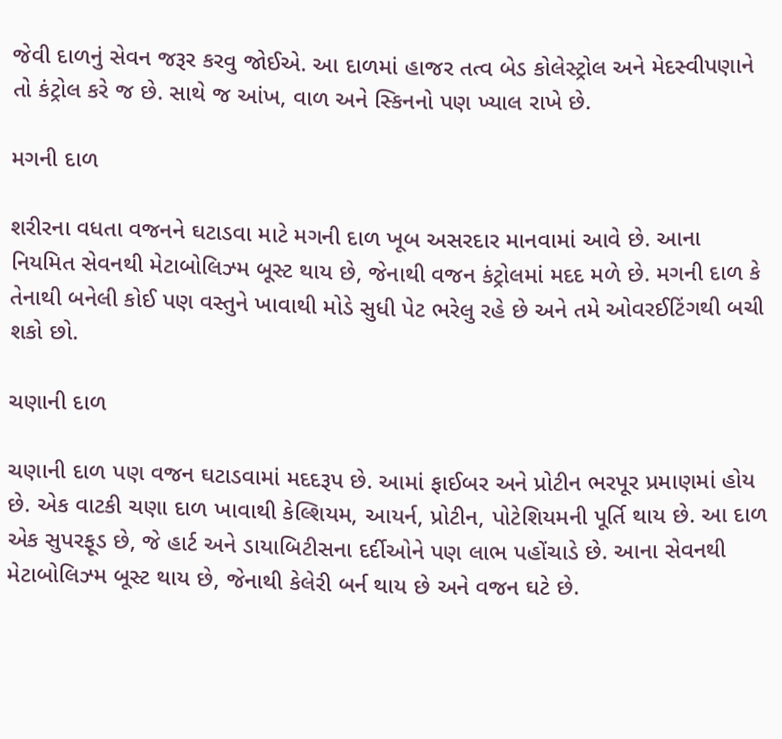જેવી દાળનું સેવન જરૂર કરવુ જોઈએ. આ દાળમાં હાજર તત્વ બેડ કોલેસ્ટ્રોલ અને મેદસ્વીપણાને તો કંટ્રોલ કરે જ છે. સાથે જ આંખ, વાળ અને સ્કિનનો પણ ખ્યાલ રાખે છે.

મગની દાળ

શરીરના વધતા વજનને ઘટાડવા માટે મગની દાળ ખૂબ અસરદાર માનવામાં આવે છે. આના નિયમિત સેવનથી મેટાબોલિઝ્મ બૂસ્ટ થાય છે, જેનાથી વજન કંટ્રોલમાં મદદ મળે છે. મગની દાળ કે તેનાથી બનેલી કોઈ પણ વસ્તુને ખાવાથી મોડે સુધી પેટ ભરેલુ રહે છે અને તમે ઓવરઈટિંગથી બચી શકો છો.

ચણાની દાળ

ચણાની દાળ પણ વજન ઘટાડવામાં મદદરૂપ છે. આમાં ફાઈબર અને પ્રોટીન ભરપૂર પ્રમાણમાં હોય છે. એક વાટકી ચણા દાળ ખાવાથી કેલ્શિયમ, આયર્ન, પ્રોટીન, પોટેશિયમની પૂર્તિ થાય છે. આ દાળ એક સુપરફૂડ છે, જે હાર્ટ અને ડાયાબિટીસના દર્દીઓને પણ લાભ પહોંચાડે છે. આના સેવનથી મેટાબોલિઝ્મ બૂસ્ટ થાય છે, જેનાથી કેલેરી બર્ન થાય છે અને વજન ઘટે છે.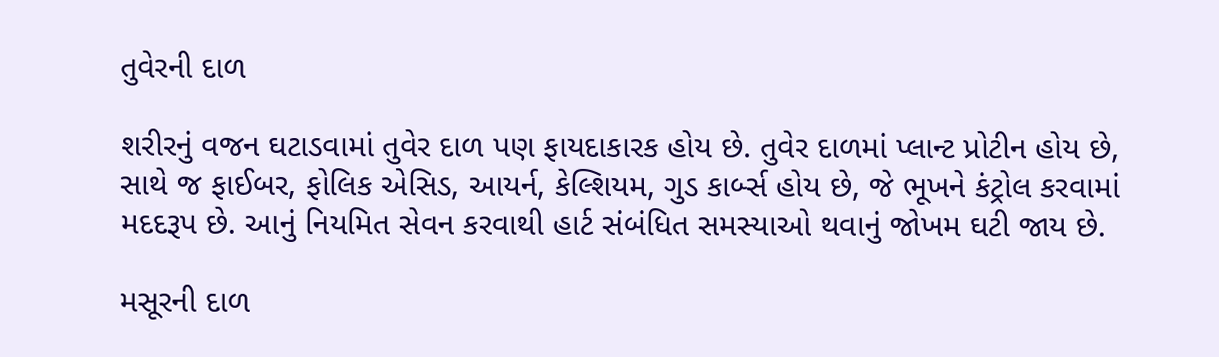તુવેરની દાળ

શરીરનું વજન ઘટાડવામાં તુવેર દાળ પણ ફાયદાકારક હોય છે. તુવેર દાળમાં પ્લાન્ટ પ્રોટીન હોય છે, સાથે જ ફાઈબર, ફોલિક એસિડ, આયર્ન, કેલ્શિયમ, ગુડ કાર્બ્સ હોય છે, જે ભૂખને કંટ્રોલ કરવામાં મદદરૂપ છે. આનું નિયમિત સેવન કરવાથી હાર્ટ સંબંધિત સમસ્યાઓ થવાનું જોખમ ઘટી જાય છે.

મસૂરની દાળ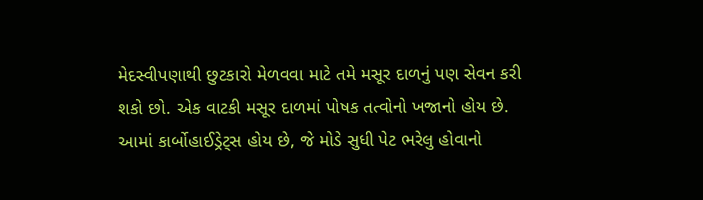મેદસ્વીપણાથી છુટકારો મેળવવા માટે તમે મસૂર દાળનું પણ સેવન કરી શકો છો. એક વાટકી મસૂર દાળમાં પોષક તત્વોનો ખજાનો હોય છે. આમાં કાર્બોહાઈડ્રેટ્સ હોય છે, જે મોડે સુધી પેટ ભરેલુ હોવાનો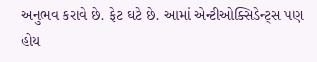અનુભવ કરાવે છે. ફેટ ઘટે છે. આમાં એન્ટીઓક્સિડેન્ટ્સ પણ હોય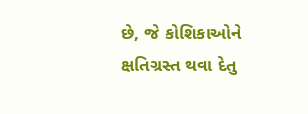છે, જે કોશિકાઓને ક્ષતિગ્રસ્ત થવા દેતુ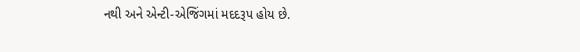નથી અને એન્ટી-એજિંગમાં મદદરૂપ હોય છે.